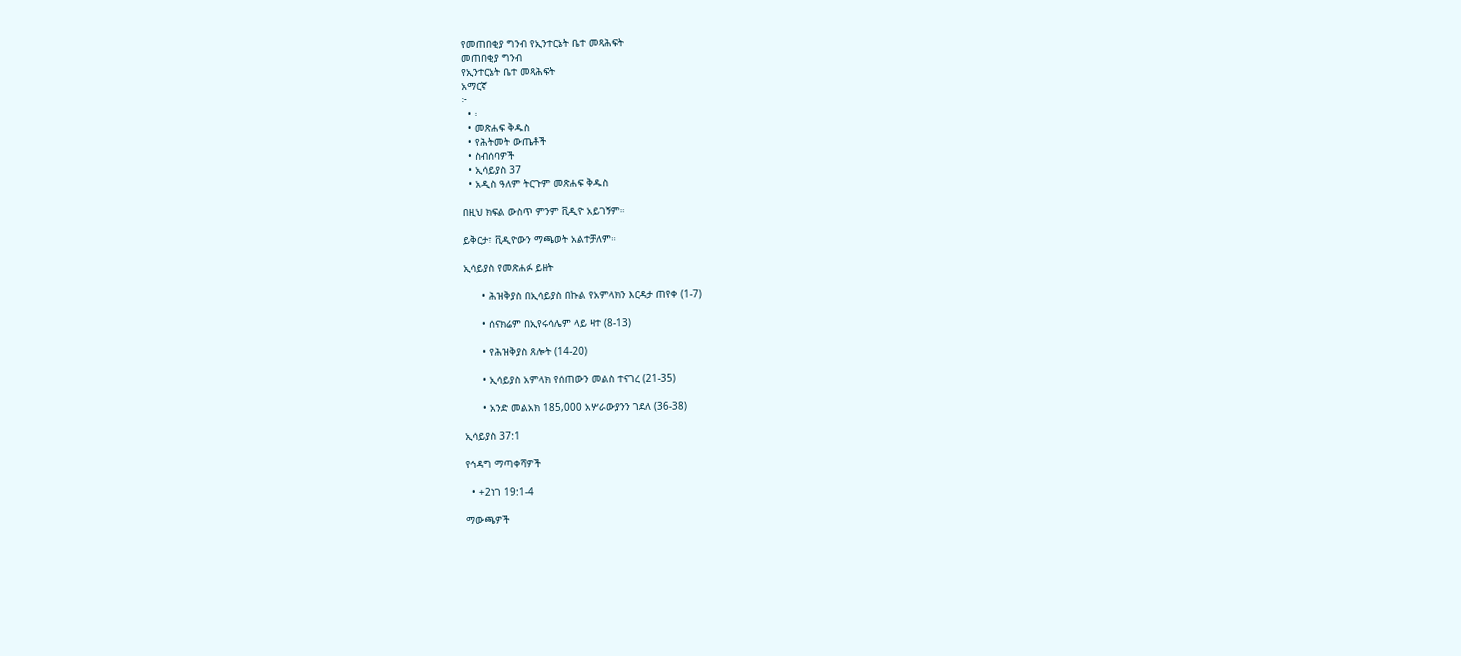የመጠበቂያ ግንብ የኢንተርኔት ቤተ መጻሕፍት
መጠበቂያ ግንብ
የኢንተርኔት ቤተ መጻሕፍት
አማርኛ
፦
  • ፡
  • መጽሐፍ ቅዱስ
  • የሕትመት ውጤቶች
  • ስብሰባዎች
  • ኢሳይያስ 37
  • አዲስ ዓለም ትርጉም መጽሐፍ ቅዱስ

በዚህ ክፍል ውስጥ ምንም ቪዲዮ አይገኝም።

ይቅርታ፣ ቪዲዮውን ማጫወት አልተቻለም።

ኢሳይያስ የመጽሐፉ ይዘት

      • ሕዝቅያስ በኢሳይያስ በኩል የአምላክን እርዳታ ጠየቀ (1-7)

      • ሰናክሬም በኢየሩሳሌም ላይ ዛተ (8-13)

      • የሕዝቅያስ ጸሎት (14-20)

      • ኢሳይያስ አምላክ የሰጠውን መልስ ተናገረ (21-35)

      • አንድ መልአክ 185,000 አሦራውያንን ገደለ (36-38)

ኢሳይያስ 37:1

የኅዳግ ማጣቀሻዎች

  • +2ነገ 19:1-4

ማውጫዎች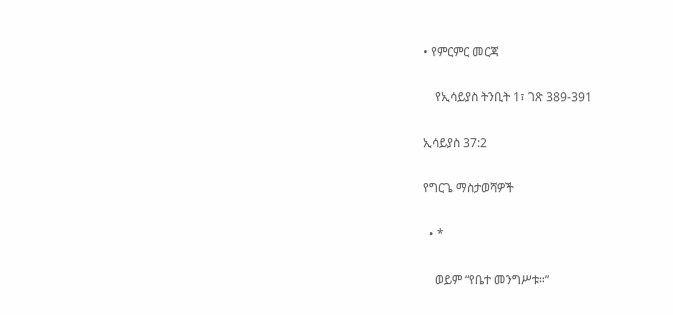• የምርምር መርጃ

    የኢሳይያስ ትንቢት 1፣ ገጽ 389-391

ኢሳይያስ 37:2

የግርጌ ማስታወሻዎች

  • *

    ወይም “የቤተ መንግሥቱ።”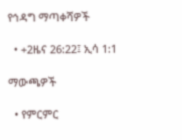የኅዳግ ማጣቀሻዎች

  • +2ዜና 26:22፤ ኢሳ 1:1

ማውጫዎች

  • የምርምር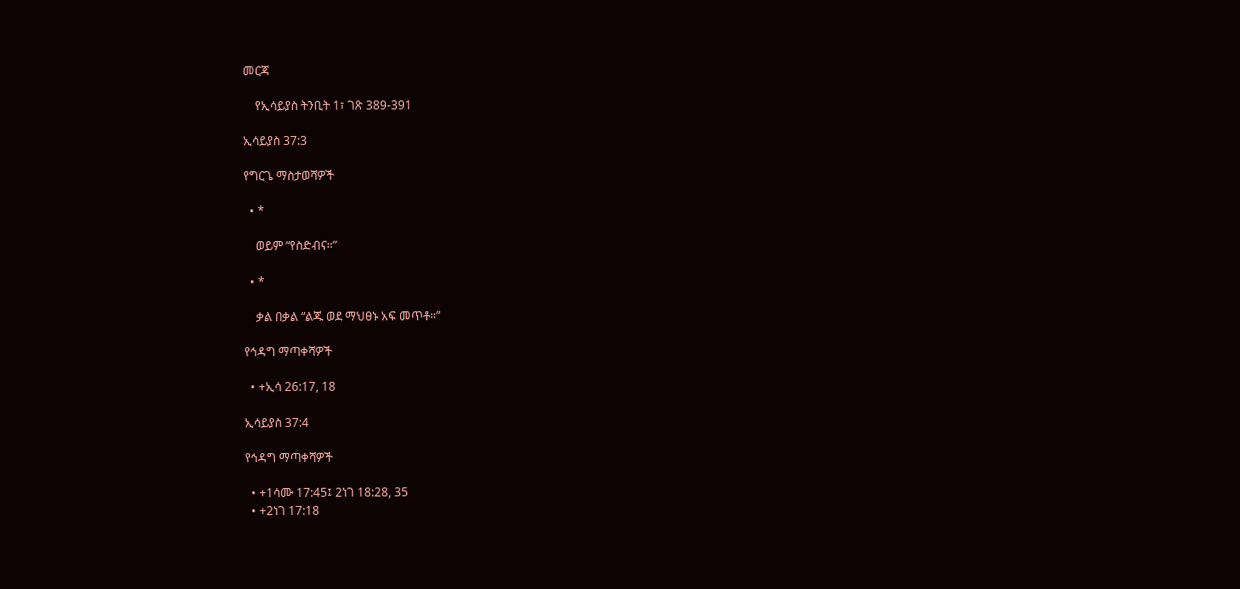መርጃ

    የኢሳይያስ ትንቢት 1፣ ገጽ 389-391

ኢሳይያስ 37:3

የግርጌ ማስታወሻዎች

  • *

    ወይም “የስድብና።”

  • *

    ቃል በቃል “ልጁ ወደ ማህፀኑ አፍ መጥቶ።”

የኅዳግ ማጣቀሻዎች

  • +ኢሳ 26:17, 18

ኢሳይያስ 37:4

የኅዳግ ማጣቀሻዎች

  • +1ሳሙ 17:45፤ 2ነገ 18:28, 35
  • +2ነገ 17:18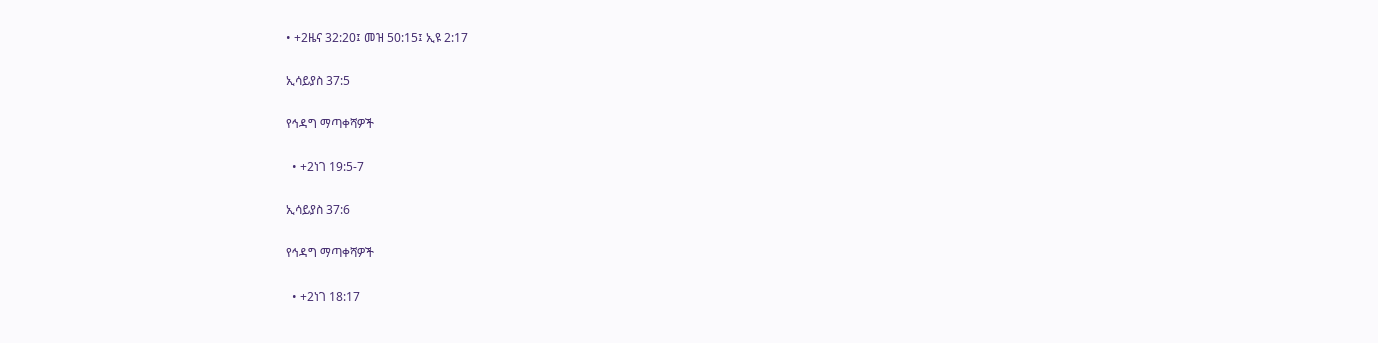• +2ዜና 32:20፤ መዝ 50:15፤ ኢዩ 2:17

ኢሳይያስ 37:5

የኅዳግ ማጣቀሻዎች

  • +2ነገ 19:5-7

ኢሳይያስ 37:6

የኅዳግ ማጣቀሻዎች

  • +2ነገ 18:17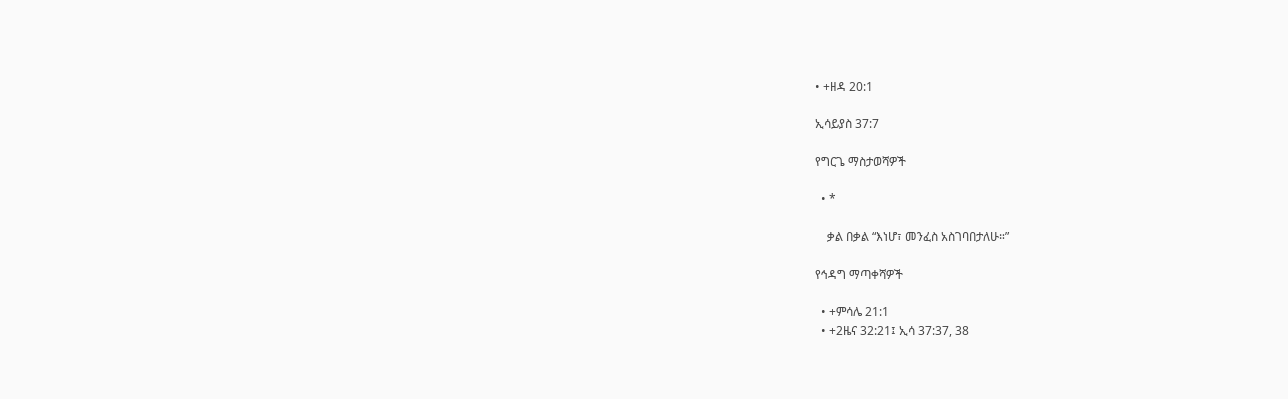• +ዘዳ 20:1

ኢሳይያስ 37:7

የግርጌ ማስታወሻዎች

  • *

    ቃል በቃል “እነሆ፣ መንፈስ አስገባበታለሁ።”

የኅዳግ ማጣቀሻዎች

  • +ምሳሌ 21:1
  • +2ዜና 32:21፤ ኢሳ 37:37, 38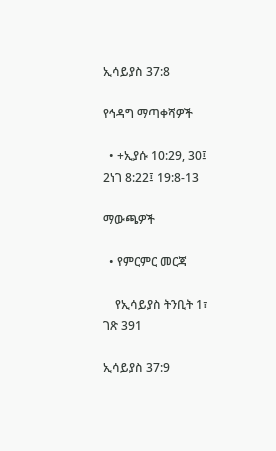ኢሳይያስ 37:8

የኅዳግ ማጣቀሻዎች

  • +ኢያሱ 10:29, 30፤ 2ነገ 8:22፤ 19:8-13

ማውጫዎች

  • የምርምር መርጃ

    የኢሳይያስ ትንቢት 1፣ ገጽ 391

ኢሳይያስ 37:9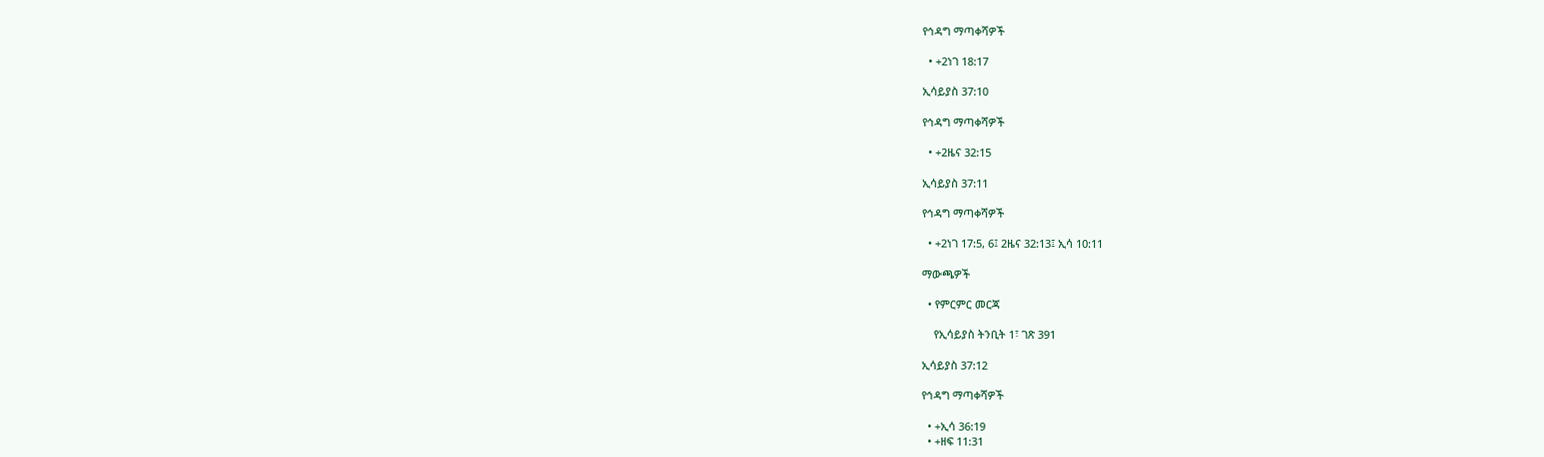የኅዳግ ማጣቀሻዎች

  • +2ነገ 18:17

ኢሳይያስ 37:10

የኅዳግ ማጣቀሻዎች

  • +2ዜና 32:15

ኢሳይያስ 37:11

የኅዳግ ማጣቀሻዎች

  • +2ነገ 17:5, 6፤ 2ዜና 32:13፤ ኢሳ 10:11

ማውጫዎች

  • የምርምር መርጃ

    የኢሳይያስ ትንቢት 1፣ ገጽ 391

ኢሳይያስ 37:12

የኅዳግ ማጣቀሻዎች

  • +ኢሳ 36:19
  • +ዘፍ 11:31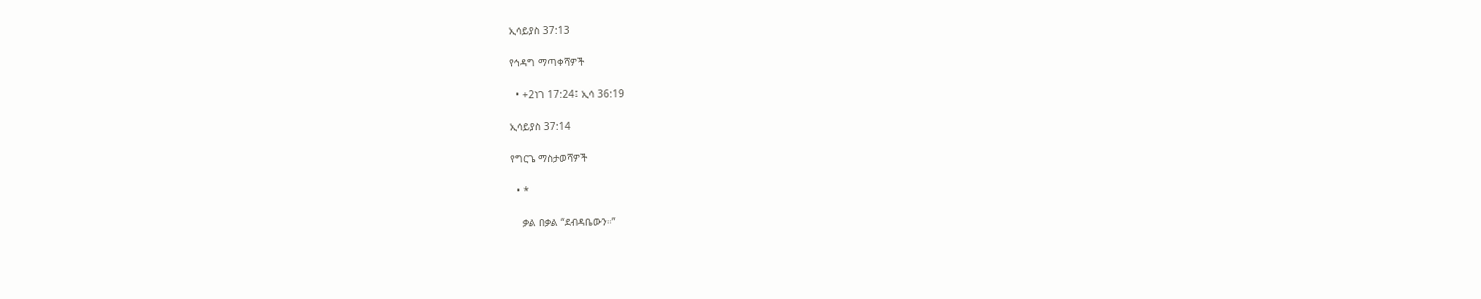ኢሳይያስ 37:13

የኅዳግ ማጣቀሻዎች

  • +2ነገ 17:24፤ ኢሳ 36:19

ኢሳይያስ 37:14

የግርጌ ማስታወሻዎች

  • *

    ቃል በቃል “ደብዳቤውን።”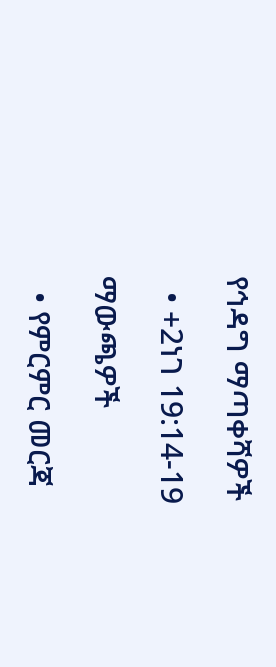የኅዳግ ማጣቀሻዎች

  • +2ነገ 19:14-19

ማውጫዎች

  • የምርምር መርጃ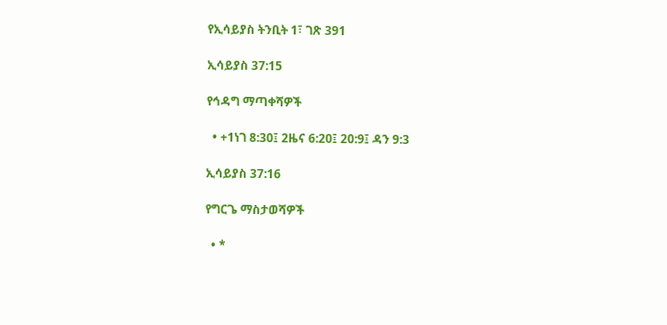የኢሳይያስ ትንቢት 1፣ ገጽ 391

ኢሳይያስ 37:15

የኅዳግ ማጣቀሻዎች

  • +1ነገ 8:30፤ 2ዜና 6:20፤ 20:9፤ ዳን 9:3

ኢሳይያስ 37:16

የግርጌ ማስታወሻዎች

  • *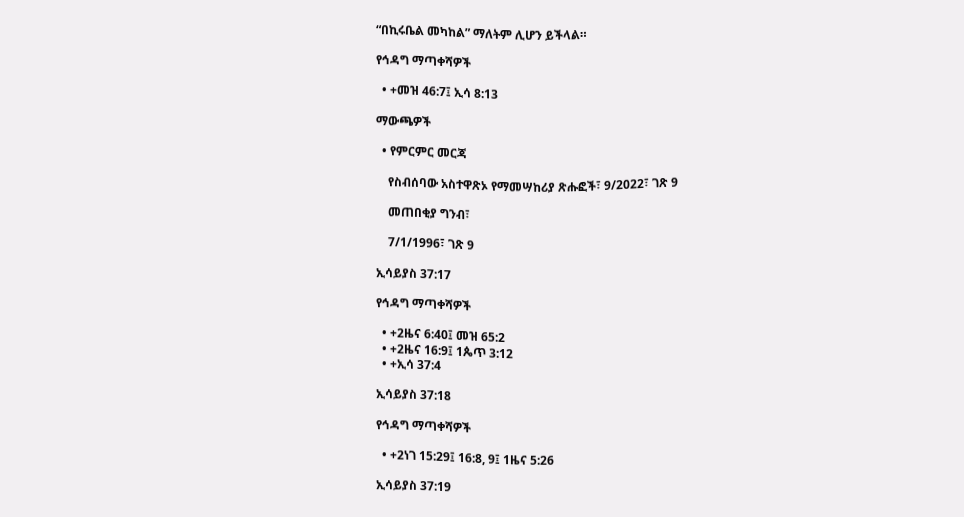“በኪሩቤል መካከል” ማለትም ሊሆን ይችላል።

የኅዳግ ማጣቀሻዎች

  • +መዝ 46:7፤ ኢሳ 8:13

ማውጫዎች

  • የምርምር መርጃ

    የስብሰባው አስተዋጽኦ የማመሣከሪያ ጽሑፎች፣ 9/2022፣ ገጽ 9

    መጠበቂያ ግንብ፣

    7/1/1996፣ ገጽ 9

ኢሳይያስ 37:17

የኅዳግ ማጣቀሻዎች

  • +2ዜና 6:40፤ መዝ 65:2
  • +2ዜና 16:9፤ 1ጴጥ 3:12
  • +ኢሳ 37:4

ኢሳይያስ 37:18

የኅዳግ ማጣቀሻዎች

  • +2ነገ 15:29፤ 16:8, 9፤ 1ዜና 5:26

ኢሳይያስ 37:19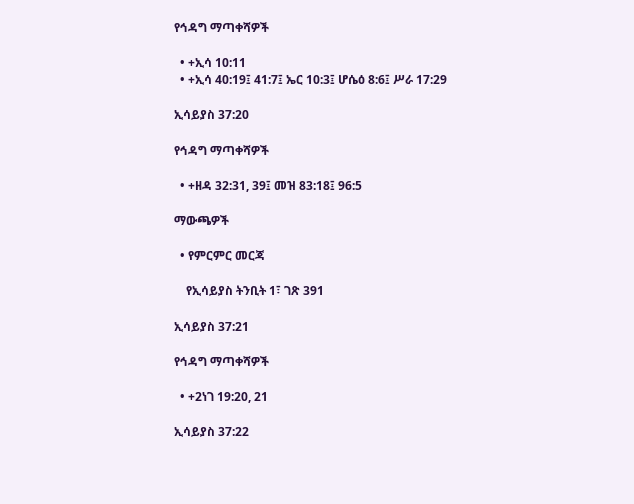የኅዳግ ማጣቀሻዎች

  • +ኢሳ 10:11
  • +ኢሳ 40:19፤ 41:7፤ ኤር 10:3፤ ሆሴዕ 8:6፤ ሥራ 17:29

ኢሳይያስ 37:20

የኅዳግ ማጣቀሻዎች

  • +ዘዳ 32:31, 39፤ መዝ 83:18፤ 96:5

ማውጫዎች

  • የምርምር መርጃ

    የኢሳይያስ ትንቢት 1፣ ገጽ 391

ኢሳይያስ 37:21

የኅዳግ ማጣቀሻዎች

  • +2ነገ 19:20, 21

ኢሳይያስ 37:22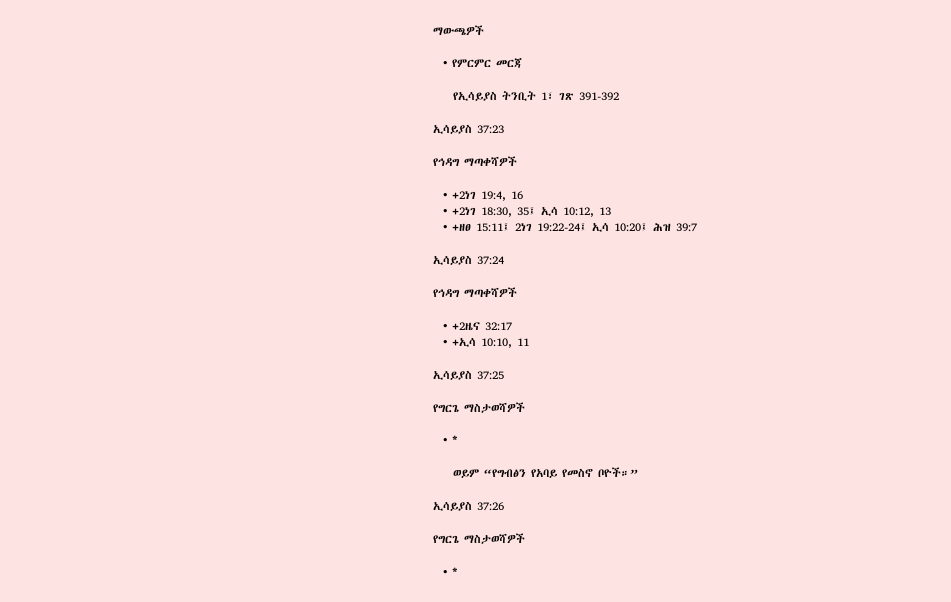ማውጫዎች

  • የምርምር መርጃ

    የኢሳይያስ ትንቢት 1፣ ገጽ 391-392

ኢሳይያስ 37:23

የኅዳግ ማጣቀሻዎች

  • +2ነገ 19:4, 16
  • +2ነገ 18:30, 35፤ ኢሳ 10:12, 13
  • +ዘፀ 15:11፤ 2ነገ 19:22-24፤ ኢሳ 10:20፤ ሕዝ 39:7

ኢሳይያስ 37:24

የኅዳግ ማጣቀሻዎች

  • +2ዜና 32:17
  • +ኢሳ 10:10, 11

ኢሳይያስ 37:25

የግርጌ ማስታወሻዎች

  • *

    ወይም “የግብፅን የአባይ የመስኖ ቦዮች።”

ኢሳይያስ 37:26

የግርጌ ማስታወሻዎች

  • *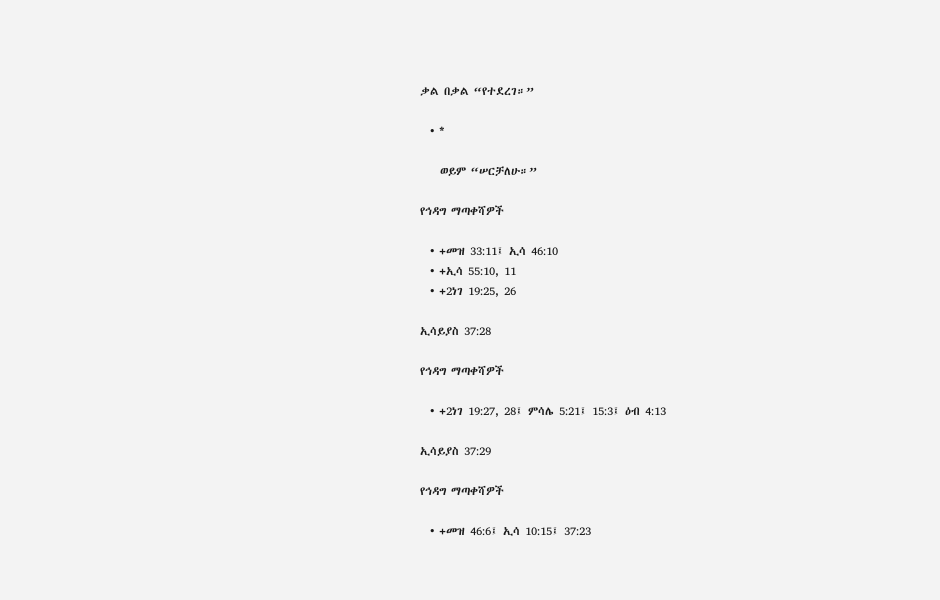ቃል በቃል “የተደረገ።”

  • *

    ወይም “ሠርቻለሁ።”

የኅዳግ ማጣቀሻዎች

  • +መዝ 33:11፤ ኢሳ 46:10
  • +ኢሳ 55:10, 11
  • +2ነገ 19:25, 26

ኢሳይያስ 37:28

የኅዳግ ማጣቀሻዎች

  • +2ነገ 19:27, 28፤ ምሳሌ 5:21፤ 15:3፤ ዕብ 4:13

ኢሳይያስ 37:29

የኅዳግ ማጣቀሻዎች

  • +መዝ 46:6፤ ኢሳ 10:15፤ 37:23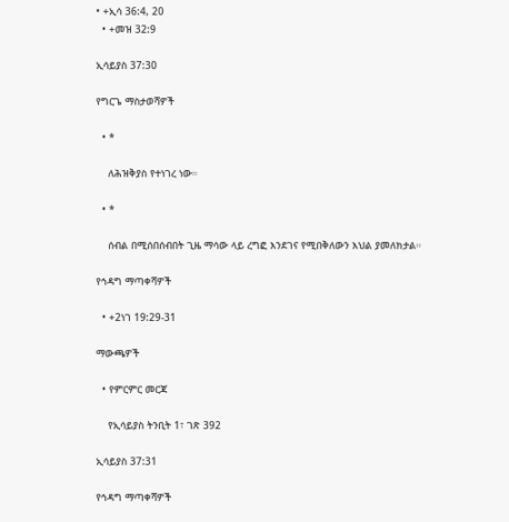• +ኢሳ 36:4, 20
  • +መዝ 32:9

ኢሳይያስ 37:30

የግርጌ ማስታወሻዎች

  • *

    ለሕዝቅያስ የተነገረ ነው።

  • *

    ሰብል በሚሰበሰብበት ጊዜ ማሳው ላይ ረግፎ እንደገና የሚበቅለውን እህል ያመለክታል።

የኅዳግ ማጣቀሻዎች

  • +2ነገ 19:29-31

ማውጫዎች

  • የምርምር መርጃ

    የኢሳይያስ ትንቢት 1፣ ገጽ 392

ኢሳይያስ 37:31

የኅዳግ ማጣቀሻዎች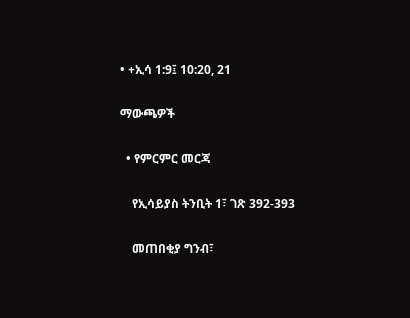• +ኢሳ 1:9፤ 10:20, 21

ማውጫዎች

  • የምርምር መርጃ

    የኢሳይያስ ትንቢት 1፣ ገጽ 392-393

    መጠበቂያ ግንብ፣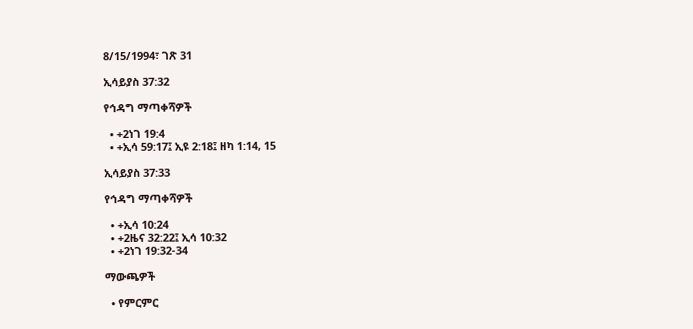8/15/1994፣ ገጽ 31

ኢሳይያስ 37:32

የኅዳግ ማጣቀሻዎች

  • +2ነገ 19:4
  • +ኢሳ 59:17፤ ኢዩ 2:18፤ ዘካ 1:14, 15

ኢሳይያስ 37:33

የኅዳግ ማጣቀሻዎች

  • +ኢሳ 10:24
  • +2ዜና 32:22፤ ኢሳ 10:32
  • +2ነገ 19:32-34

ማውጫዎች

  • የምርምር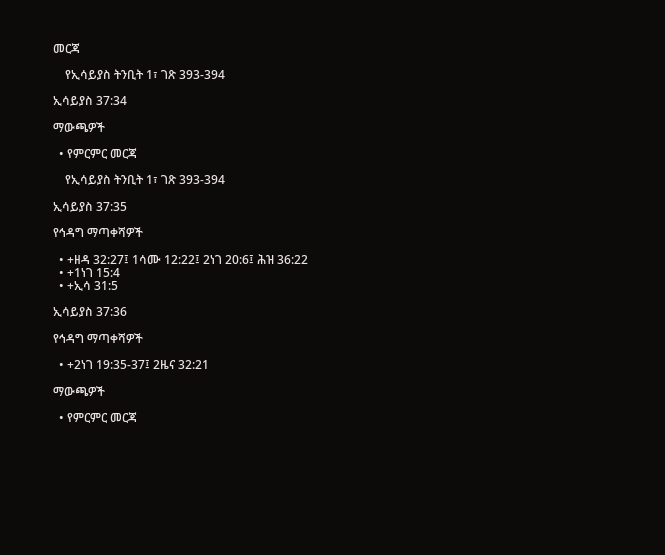መርጃ

    የኢሳይያስ ትንቢት 1፣ ገጽ 393-394

ኢሳይያስ 37:34

ማውጫዎች

  • የምርምር መርጃ

    የኢሳይያስ ትንቢት 1፣ ገጽ 393-394

ኢሳይያስ 37:35

የኅዳግ ማጣቀሻዎች

  • +ዘዳ 32:27፤ 1ሳሙ 12:22፤ 2ነገ 20:6፤ ሕዝ 36:22
  • +1ነገ 15:4
  • +ኢሳ 31:5

ኢሳይያስ 37:36

የኅዳግ ማጣቀሻዎች

  • +2ነገ 19:35-37፤ 2ዜና 32:21

ማውጫዎች

  • የምርምር መርጃ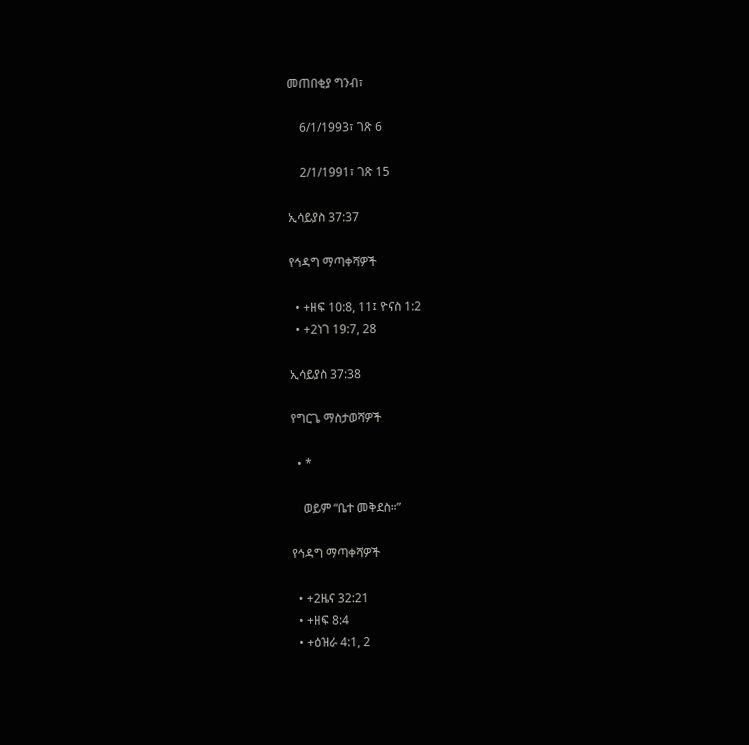መጠበቂያ ግንብ፣

    6/1/1993፣ ገጽ 6

    2/1/1991፣ ገጽ 15

ኢሳይያስ 37:37

የኅዳግ ማጣቀሻዎች

  • +ዘፍ 10:8, 11፤ ዮናስ 1:2
  • +2ነገ 19:7, 28

ኢሳይያስ 37:38

የግርጌ ማስታወሻዎች

  • *

    ወይም “ቤተ መቅደስ።”

የኅዳግ ማጣቀሻዎች

  • +2ዜና 32:21
  • +ዘፍ 8:4
  • +ዕዝራ 4:1, 2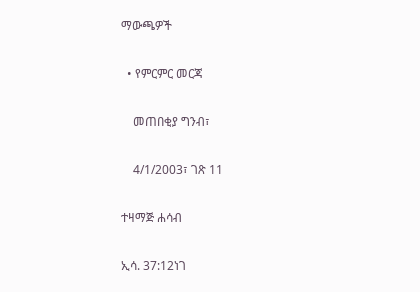ማውጫዎች

  • የምርምር መርጃ

    መጠበቂያ ግንብ፣

    4/1/2003፣ ገጽ 11

ተዛማጅ ሐሳብ

ኢሳ. 37:12ነገ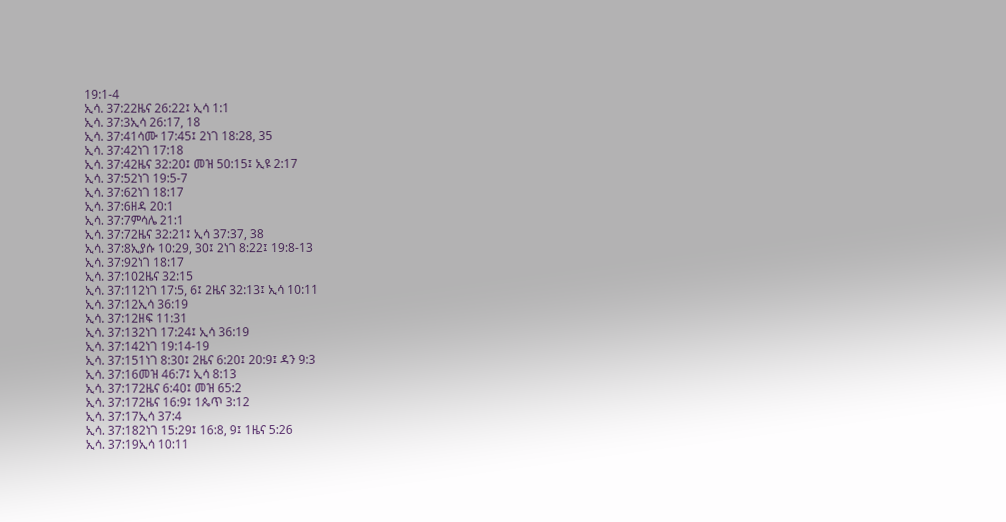19:1-4
ኢሳ. 37:22ዜና 26:22፤ ኢሳ 1:1
ኢሳ. 37:3ኢሳ 26:17, 18
ኢሳ. 37:41ሳሙ 17:45፤ 2ነገ 18:28, 35
ኢሳ. 37:42ነገ 17:18
ኢሳ. 37:42ዜና 32:20፤ መዝ 50:15፤ ኢዩ 2:17
ኢሳ. 37:52ነገ 19:5-7
ኢሳ. 37:62ነገ 18:17
ኢሳ. 37:6ዘዳ 20:1
ኢሳ. 37:7ምሳሌ 21:1
ኢሳ. 37:72ዜና 32:21፤ ኢሳ 37:37, 38
ኢሳ. 37:8ኢያሱ 10:29, 30፤ 2ነገ 8:22፤ 19:8-13
ኢሳ. 37:92ነገ 18:17
ኢሳ. 37:102ዜና 32:15
ኢሳ. 37:112ነገ 17:5, 6፤ 2ዜና 32:13፤ ኢሳ 10:11
ኢሳ. 37:12ኢሳ 36:19
ኢሳ. 37:12ዘፍ 11:31
ኢሳ. 37:132ነገ 17:24፤ ኢሳ 36:19
ኢሳ. 37:142ነገ 19:14-19
ኢሳ. 37:151ነገ 8:30፤ 2ዜና 6:20፤ 20:9፤ ዳን 9:3
ኢሳ. 37:16መዝ 46:7፤ ኢሳ 8:13
ኢሳ. 37:172ዜና 6:40፤ መዝ 65:2
ኢሳ. 37:172ዜና 16:9፤ 1ጴጥ 3:12
ኢሳ. 37:17ኢሳ 37:4
ኢሳ. 37:182ነገ 15:29፤ 16:8, 9፤ 1ዜና 5:26
ኢሳ. 37:19ኢሳ 10:11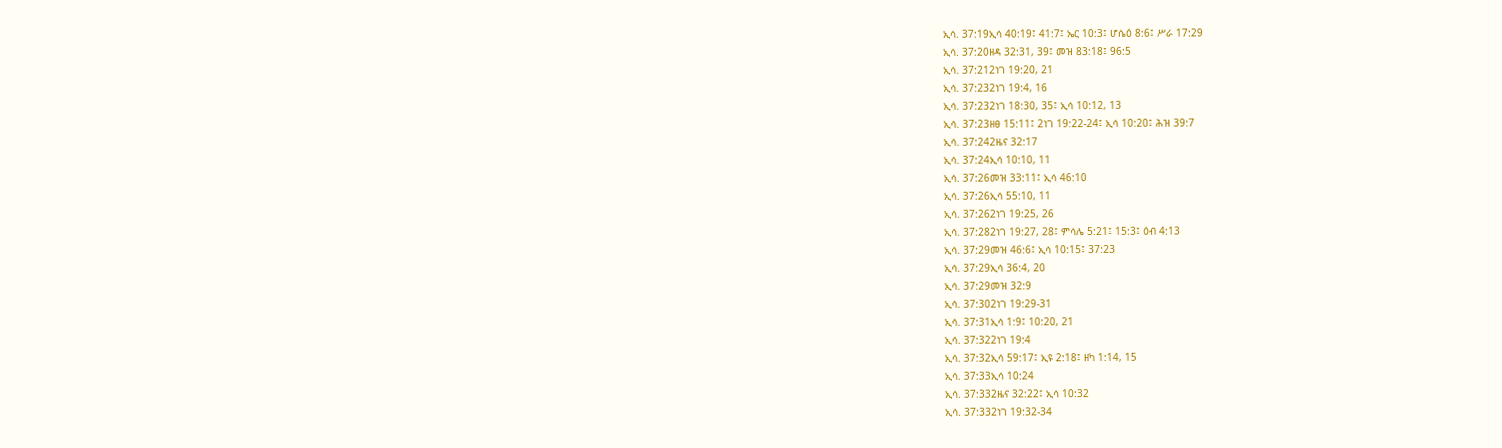ኢሳ. 37:19ኢሳ 40:19፤ 41:7፤ ኤር 10:3፤ ሆሴዕ 8:6፤ ሥራ 17:29
ኢሳ. 37:20ዘዳ 32:31, 39፤ መዝ 83:18፤ 96:5
ኢሳ. 37:212ነገ 19:20, 21
ኢሳ. 37:232ነገ 19:4, 16
ኢሳ. 37:232ነገ 18:30, 35፤ ኢሳ 10:12, 13
ኢሳ. 37:23ዘፀ 15:11፤ 2ነገ 19:22-24፤ ኢሳ 10:20፤ ሕዝ 39:7
ኢሳ. 37:242ዜና 32:17
ኢሳ. 37:24ኢሳ 10:10, 11
ኢሳ. 37:26መዝ 33:11፤ ኢሳ 46:10
ኢሳ. 37:26ኢሳ 55:10, 11
ኢሳ. 37:262ነገ 19:25, 26
ኢሳ. 37:282ነገ 19:27, 28፤ ምሳሌ 5:21፤ 15:3፤ ዕብ 4:13
ኢሳ. 37:29መዝ 46:6፤ ኢሳ 10:15፤ 37:23
ኢሳ. 37:29ኢሳ 36:4, 20
ኢሳ. 37:29መዝ 32:9
ኢሳ. 37:302ነገ 19:29-31
ኢሳ. 37:31ኢሳ 1:9፤ 10:20, 21
ኢሳ. 37:322ነገ 19:4
ኢሳ. 37:32ኢሳ 59:17፤ ኢዩ 2:18፤ ዘካ 1:14, 15
ኢሳ. 37:33ኢሳ 10:24
ኢሳ. 37:332ዜና 32:22፤ ኢሳ 10:32
ኢሳ. 37:332ነገ 19:32-34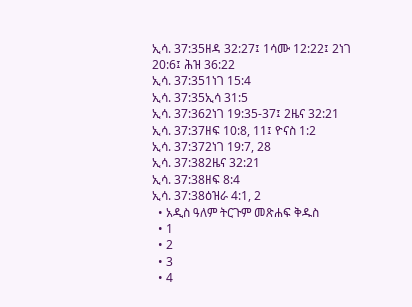ኢሳ. 37:35ዘዳ 32:27፤ 1ሳሙ 12:22፤ 2ነገ 20:6፤ ሕዝ 36:22
ኢሳ. 37:351ነገ 15:4
ኢሳ. 37:35ኢሳ 31:5
ኢሳ. 37:362ነገ 19:35-37፤ 2ዜና 32:21
ኢሳ. 37:37ዘፍ 10:8, 11፤ ዮናስ 1:2
ኢሳ. 37:372ነገ 19:7, 28
ኢሳ. 37:382ዜና 32:21
ኢሳ. 37:38ዘፍ 8:4
ኢሳ. 37:38ዕዝራ 4:1, 2
  • አዲስ ዓለም ትርጉም መጽሐፍ ቅዱስ
  • 1
  • 2
  • 3
  • 4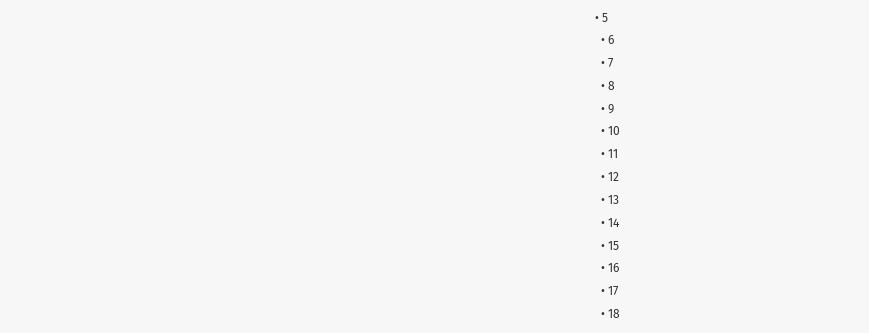• 5
  • 6
  • 7
  • 8
  • 9
  • 10
  • 11
  • 12
  • 13
  • 14
  • 15
  • 16
  • 17
  • 18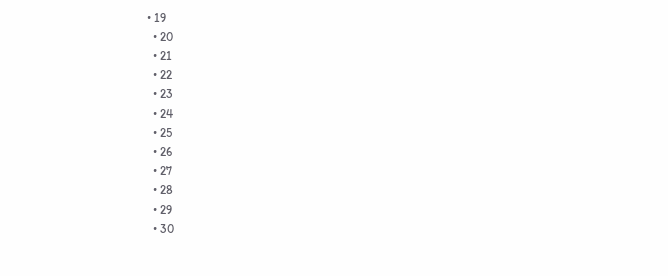• 19
  • 20
  • 21
  • 22
  • 23
  • 24
  • 25
  • 26
  • 27
  • 28
  • 29
  • 30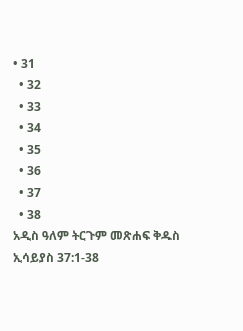• 31
  • 32
  • 33
  • 34
  • 35
  • 36
  • 37
  • 38
አዲስ ዓለም ትርጉም መጽሐፍ ቅዱስ
ኢሳይያስ 37:1-38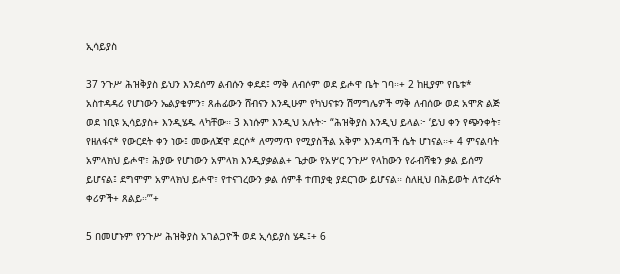ኢሳይያስ

37 ንጉሥ ሕዝቅያስ ይህን እንደሰማ ልብሱን ቀደደ፤ ማቅ ለብሶም ወደ ይሖዋ ቤት ገባ።+ 2 ከዚያም የቤቱ* አስተዳዳሪ የሆነውን ኤልያቄምን፣ ጸሐፊውን ሸብናን እንዲሁም የካህናቱን ሽማግሌዎች ማቅ ለብሰው ወደ አሞጽ ልጅ ወደ ነቢዩ ኢሳይያስ+ እንዲሄዱ ላካቸው። 3 እነሱም እንዲህ አሉት፦ “ሕዝቅያስ እንዲህ ይላል፦ ‘ይህ ቀን የጭንቀት፣ የዘለፋና* የውርደት ቀን ነው፤ መውለጃዋ ደርሶ* ለማማጥ የሚያስችል አቅም እንዳጣች ሴት ሆነናል።+ 4 ምናልባት አምላክህ ይሖዋ፣ ሕያው የሆነውን አምላክ እንዲያቃልል+ ጌታው የአሦር ንጉሥ የላከውን የራብሻቁን ቃል ይሰማ ይሆናል፤ ደግሞም አምላክህ ይሖዋ፣ የተናገረውን ቃል ሰምቶ ተጠያቂ ያደርገው ይሆናል። ስለዚህ በሕይወት ለተረፉት ቀሪዎች+ ጸልይ።’”+

5 በመሆኑም የንጉሥ ሕዝቅያስ አገልጋዮች ወደ ኢሳይያስ ሄዱ፤+ 6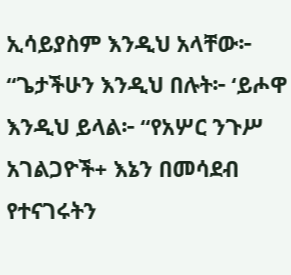ኢሳይያስም እንዲህ አላቸው፦ “ጌታችሁን እንዲህ በሉት፦ ‘ይሖዋ እንዲህ ይላል፦ “የአሦር ንጉሥ አገልጋዮች+ እኔን በመሳደብ የተናገሩትን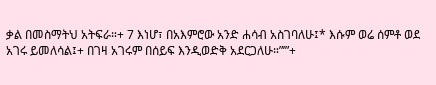ቃል በመስማትህ አትፍራ።+ 7 እነሆ፣ በአእምሮው አንድ ሐሳብ አስገባለሁ፤* እሱም ወሬ ሰምቶ ወደ አገሩ ይመለሳል፤+ በገዛ አገሩም በሰይፍ እንዲወድቅ አደርጋለሁ።”’”+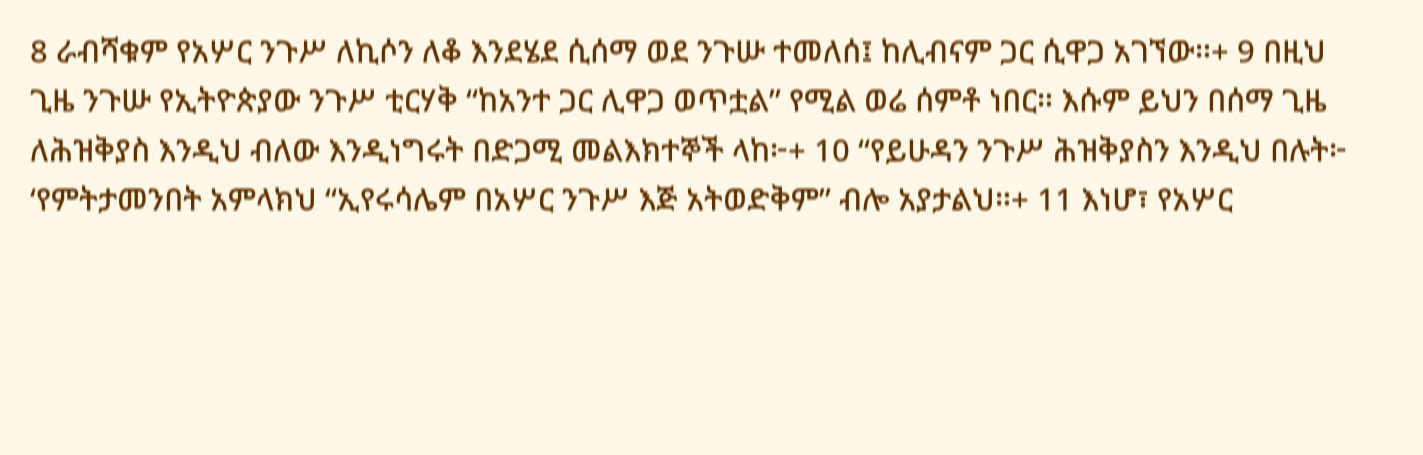8 ራብሻቁም የአሦር ንጉሥ ለኪሶን ለቆ እንደሄደ ሲሰማ ወደ ንጉሡ ተመለሰ፤ ከሊብናም ጋር ሲዋጋ አገኘው።+ 9 በዚህ ጊዜ ንጉሡ የኢትዮጵያው ንጉሥ ቲርሃቅ “ከአንተ ጋር ሊዋጋ ወጥቷል” የሚል ወሬ ሰምቶ ነበር። እሱም ይህን በሰማ ጊዜ ለሕዝቅያስ እንዲህ ብለው እንዲነግሩት በድጋሚ መልእክተኞች ላከ፦+ 10 “የይሁዳን ንጉሥ ሕዝቅያስን እንዲህ በሉት፦ ‘የምትታመንበት አምላክህ “ኢየሩሳሌም በአሦር ንጉሥ እጅ አትወድቅም” ብሎ አያታልህ።+ 11 እነሆ፣ የአሦር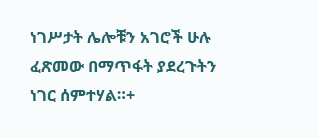ነገሥታት ሌሎቹን አገሮች ሁሉ ፈጽመው በማጥፋት ያደረጉትን ነገር ሰምተሃል።+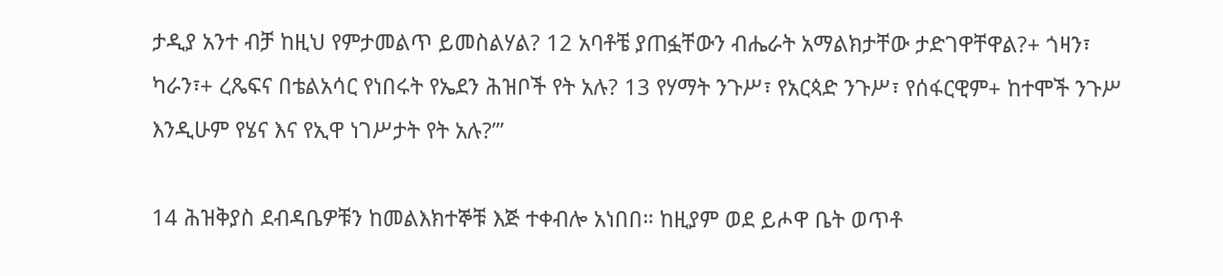ታዲያ አንተ ብቻ ከዚህ የምታመልጥ ይመስልሃል? 12 አባቶቼ ያጠፏቸውን ብሔራት አማልክታቸው ታድገዋቸዋል?+ ጎዛን፣ ካራን፣+ ረጼፍና በቴልአሳር የነበሩት የኤደን ሕዝቦች የት አሉ? 13 የሃማት ንጉሥ፣ የአርጳድ ንጉሥ፣ የሰፋርዊም+ ከተሞች ንጉሥ እንዲሁም የሄና እና የኢዋ ነገሥታት የት አሉ?’”

14 ሕዝቅያስ ደብዳቤዎቹን ከመልእክተኞቹ እጅ ተቀብሎ አነበበ። ከዚያም ወደ ይሖዋ ቤት ወጥቶ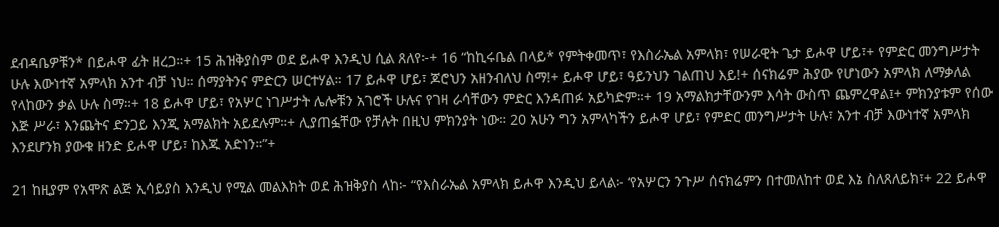ደብዳቤዎቹን* በይሖዋ ፊት ዘረጋ።+ 15 ሕዝቅያስም ወደ ይሖዋ እንዲህ ሲል ጸለየ፦+ 16 “ከኪሩቤል በላይ* የምትቀመጥ፣ የእስራኤል አምላክ፣ የሠራዊት ጌታ ይሖዋ ሆይ፣+ የምድር መንግሥታት ሁሉ እውነተኛ አምላክ አንተ ብቻ ነህ። ሰማያትንና ምድርን ሠርተሃል። 17 ይሖዋ ሆይ፣ ጆሮህን አዘንብለህ ስማ!+ ይሖዋ ሆይ፣ ዓይንህን ገልጠህ እይ!+ ሰናክሬም ሕያው የሆነውን አምላክ ለማቃለል የላከውን ቃል ሁሉ ስማ።+ 18 ይሖዋ ሆይ፣ የአሦር ነገሥታት ሌሎቹን አገሮች ሁሉና የገዛ ራሳቸውን ምድር እንዳጠፉ አይካድም።+ 19 አማልክታቸውንም እሳት ውስጥ ጨምረዋል፤+ ምክንያቱም የሰው እጅ ሥራ፣ እንጨትና ድንጋይ እንጂ አማልክት አይደሉም።+ ሊያጠፏቸው የቻሉት በዚህ ምክንያት ነው። 20 አሁን ግን አምላካችን ይሖዋ ሆይ፣ የምድር መንግሥታት ሁሉ፣ አንተ ብቻ እውነተኛ አምላክ እንደሆንክ ያውቁ ዘንድ ይሖዋ ሆይ፣ ከእጁ አድነን።”+

21 ከዚያም የአሞጽ ልጅ ኢሳይያስ እንዲህ የሚል መልእክት ወደ ሕዝቅያስ ላከ፦ “የእስራኤል አምላክ ይሖዋ እንዲህ ይላል፦ ‘የአሦርን ንጉሥ ሰናክሬምን በተመለከተ ወደ እኔ ስለጸለይክ፣+ 22 ይሖዋ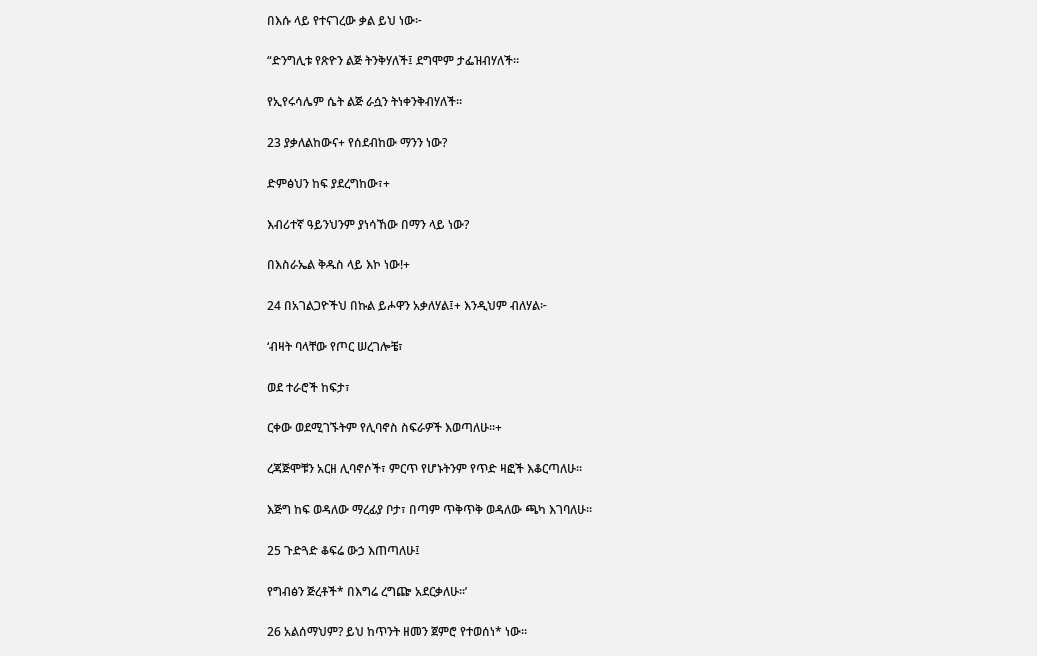በእሱ ላይ የተናገረው ቃል ይህ ነው፦

“ድንግሊቱ የጽዮን ልጅ ትንቅሃለች፤ ደግሞም ታፌዝብሃለች።

የኢየሩሳሌም ሴት ልጅ ራሷን ትነቀንቅብሃለች።

23 ያቃለልከውና+ የሰደብከው ማንን ነው?

ድምፅህን ከፍ ያደረግከው፣+

እብሪተኛ ዓይንህንም ያነሳኸው በማን ላይ ነው?

በእስራኤል ቅዱስ ላይ እኮ ነው!+

24 በአገልጋዮችህ በኩል ይሖዋን አቃለሃል፤+ እንዲህም ብለሃል፦

‘ብዛት ባላቸው የጦር ሠረገሎቼ፣

ወደ ተራሮች ከፍታ፣

ርቀው ወደሚገኙትም የሊባኖስ ስፍራዎች እወጣለሁ።+

ረጃጅሞቹን አርዘ ሊባኖሶች፣ ምርጥ የሆኑትንም የጥድ ዛፎች እቆርጣለሁ።

እጅግ ከፍ ወዳለው ማረፊያ ቦታ፣ በጣም ጥቅጥቅ ወዳለው ጫካ እገባለሁ።

25 ጉድጓድ ቆፍሬ ውኃ እጠጣለሁ፤

የግብፅን ጅረቶች* በእግሬ ረግጬ አደርቃለሁ።’

26 አልሰማህም? ይህ ከጥንት ዘመን ጀምሮ የተወሰነ* ነው።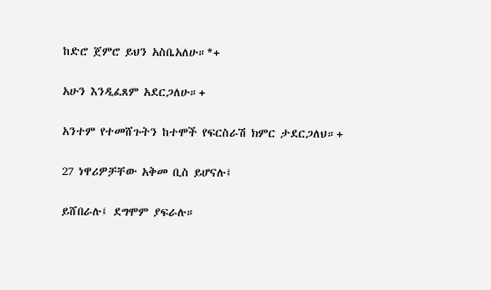ከድሮ ጀምሮ ይህን አስቤአለሁ።*+

አሁን እንዲፈጸም አደርጋለሁ።+

አንተም የተመሸጉትን ከተሞች የፍርስራሽ ክምር ታደርጋለህ።+

27 ነዋሪዎቻቸው አቅመ ቢስ ይሆናሉ፤

ይሸበራሉ፤ ደግሞም ያፍራሉ።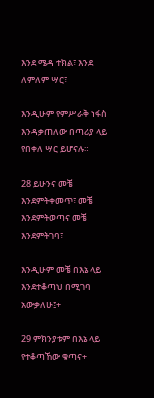እንደ ሜዳ ተክል፣ እንደ ለምለም ሣር፣

እንዲሁም የምሥራቅ ነፋስ እንዳቃጠለው በጣሪያ ላይ የበቀለ ሣር ይሆናሉ።

28 ይሁንና መቼ እንደምትቀመጥ፣ መቼ እንደምትወጣና መቼ እንደምትገባ፣

እንዲሁም መቼ በእኔ ላይ እንደተቆጣህ በሚገባ አውቃለሁ፤+

29 ምክንያቱም በእኔ ላይ የተቆጣኸው ቁጣና+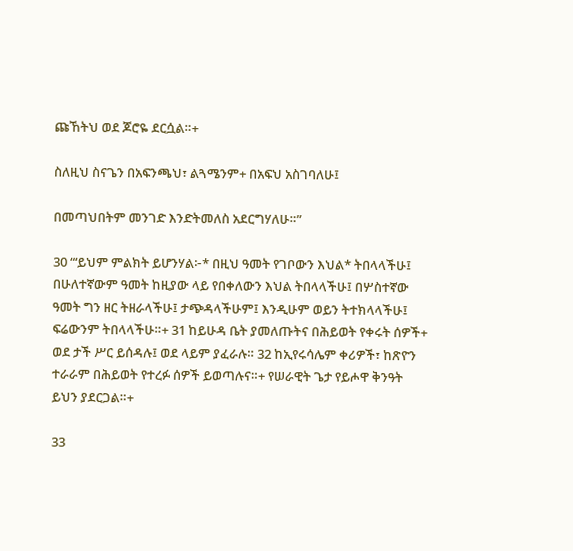ጩኸትህ ወደ ጆሮዬ ደርሷል።+

ስለዚህ ስናጌን በአፍንጫህ፣ ልጓሜንም+ በአፍህ አስገባለሁ፤

በመጣህበትም መንገድ እንድትመለስ አደርግሃለሁ።”

30 “‘ይህም ምልክት ይሆንሃል፦* በዚህ ዓመት የገቦውን እህል* ትበላላችሁ፤ በሁለተኛውም ዓመት ከዚያው ላይ የበቀለውን እህል ትበላላችሁ፤ በሦስተኛው ዓመት ግን ዘር ትዘራላችሁ፤ ታጭዳላችሁም፤ እንዲሁም ወይን ትተክላላችሁ፤ ፍሬውንም ትበላላችሁ።+ 31 ከይሁዳ ቤት ያመለጡትና በሕይወት የቀሩት ሰዎች+ ወደ ታች ሥር ይሰዳሉ፤ ወደ ላይም ያፈራሉ። 32 ከኢየሩሳሌም ቀሪዎች፣ ከጽዮን ተራራም በሕይወት የተረፉ ሰዎች ይወጣሉና።+ የሠራዊት ጌታ የይሖዋ ቅንዓት ይህን ያደርጋል።+

33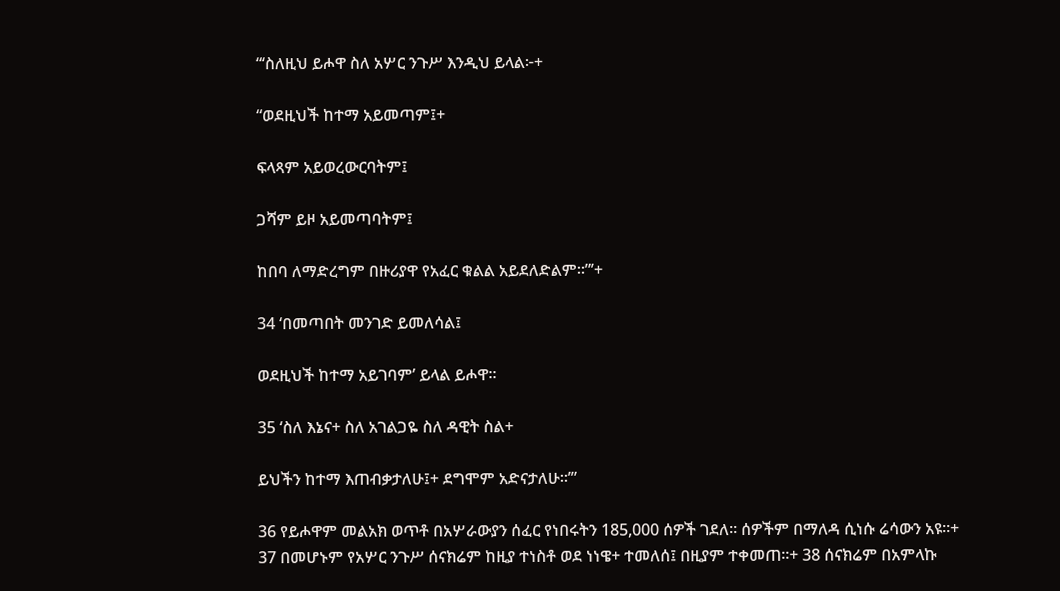“‘ስለዚህ ይሖዋ ስለ አሦር ንጉሥ እንዲህ ይላል፦+

“ወደዚህች ከተማ አይመጣም፤+

ፍላጻም አይወረውርባትም፤

ጋሻም ይዞ አይመጣባትም፤

ከበባ ለማድረግም በዙሪያዋ የአፈር ቁልል አይደለድልም።”’+

34 ‘በመጣበት መንገድ ይመለሳል፤

ወደዚህች ከተማ አይገባም’ ይላል ይሖዋ።

35 ‘ስለ እኔና+ ስለ አገልጋዬ ስለ ዳዊት ስል+

ይህችን ከተማ እጠብቃታለሁ፤+ ደግሞም አድናታለሁ።’”

36 የይሖዋም መልአክ ወጥቶ በአሦራውያን ሰፈር የነበሩትን 185,000 ሰዎች ገደለ። ሰዎችም በማለዳ ሲነሱ ሬሳውን አዩ።+ 37 በመሆኑም የአሦር ንጉሥ ሰናክሬም ከዚያ ተነስቶ ወደ ነነዌ+ ተመለሰ፤ በዚያም ተቀመጠ።+ 38 ሰናክሬም በአምላኩ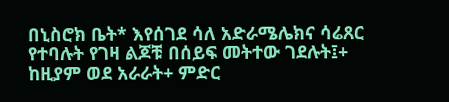በኒስሮክ ቤት* እየሰገደ ሳለ አድራሜሌክና ሳሬጸር የተባሉት የገዛ ልጆቹ በሰይፍ መትተው ገደሉት፤+ ከዚያም ወደ አራራት+ ምድር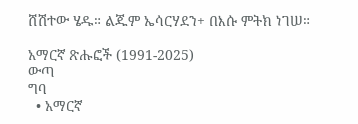ሸሽተው ሄዱ። ልጁም ኤሳርሃደን+ በእሱ ምትክ ነገሠ።

አማርኛ ጽሑፎች (1991-2025)
ውጣ
ግባ
  • አማርኛ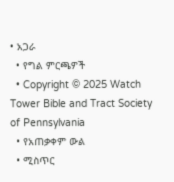• አጋራ
  • የግል ምርጫዎች
  • Copyright © 2025 Watch Tower Bible and Tract Society of Pennsylvania
  • የአጠቃቀም ውል
  • ሚስጥር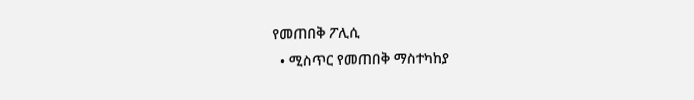የመጠበቅ ፖሊሲ
  • ሚስጥር የመጠበቅ ማስተካከያ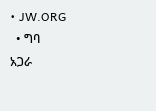• JW.ORG
  • ግባ
አጋራ